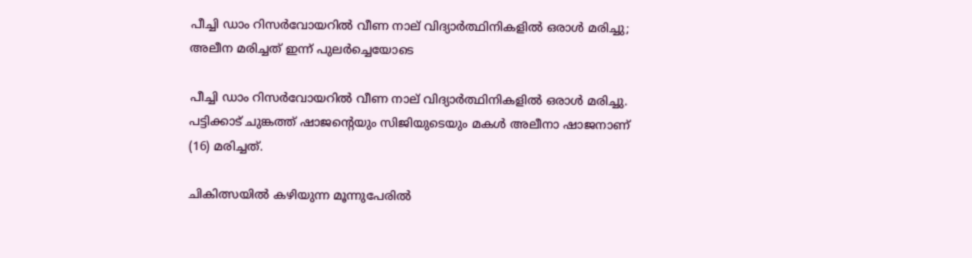പീച്ചി ഡാം റിസര്‍വോയറില്‍ വീണ നാല് വിദ്യാര്‍ത്ഥിനികളില്‍ ഒരാള്‍ മരിച്ചു; അലീന മരിച്ചത് ഇന്ന് പുലര്‍ച്ചെയോടെ

പീച്ചി ഡാം റിസർവോയറില്‍ വീണ നാല് വിദ്യാർത്ഥിനികളില്‍ ഒരാള്‍ മരിച്ചു. പട്ടിക്കാട് ചുങ്കത്ത് ഷാജന്റെയും സിജിയുടെയും മകള്‍ അലീനാ ഷാജനാണ് (16) മരിച്ചത്.

ചികിത്സയില്‍ കഴിയുന്ന മൂന്നുപേരില്‍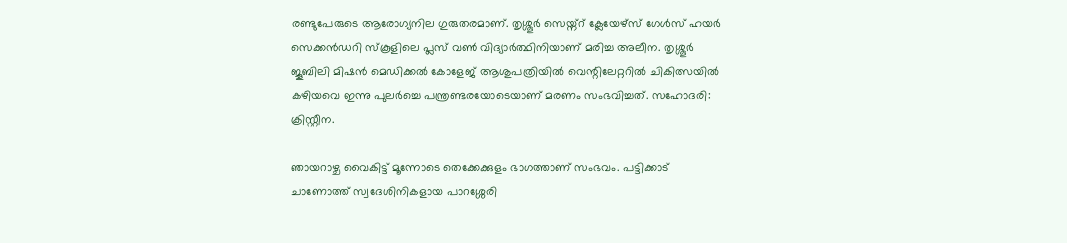രണ്ടുപേരുടെ ആരോഗ്യനില ഗുരുതരമാണ്. തൃശ്ശൂർ സെയ്ന്റ് ക്ലേയേഴ്‌സ് ഗേള്‍സ് ഹയർ സെക്കൻഡറി സ്‌കൂളിലെ പ്ലസ് വണ്‍ വിദ്യാർത്ഥിനിയാണ് മരിച്ച അലീന. തൃശ്ശൂർ ജൂബിലി മിഷൻ മെഡിക്കല്‍ കോളേജ് ആശുപത്രിയില്‍ വെന്റിലേറ്ററില്‍ ചികിത്സയില്‍ കഴിയവെ ഇന്നു പുലർച്ചെ പന്ത്രണ്ടരയോടെയാണ് മരണം സംഭവിച്ചത്. സഹോദരി: ക്രിസ്റ്റീന.

ഞായറാഴ്ച വൈകിട്ട് മൂന്നോടെ തെക്കേക്കുളം ഭാഗത്താണ് സംഭവം. പട്ടിക്കാട് ചാണോത്ത് സ്വദേശിനികളായ പാറശ്ശേരി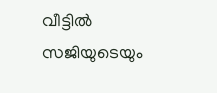വീട്ടില്‍ സജിയുടെയും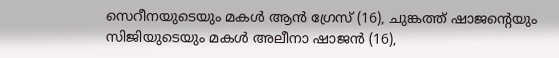സെറീനയുടെയും മകള്‍ ആൻ ഗ്രേസ് (16), ചുങ്കത്ത് ഷാജന്റെയും സിജിയുടെയും മകള്‍ അലീനാ ഷാജൻ (16),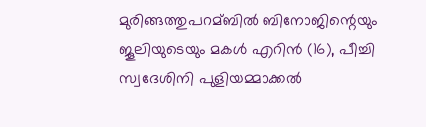മുരിങ്ങത്തുപറമ്ബില്‍ ബിനോജിന്റെയും ജൂലിയുടെയും മകള്‍ എറിൻ (16), പീച്ചി സ്വദേശിനി പുളിയമ്മാക്കല്‍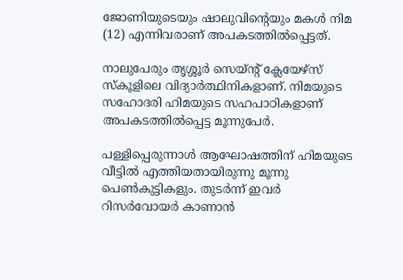ജോണിയുടെയും ഷാലുവിന്റെയും മകള്‍ നിമ (12) എന്നിവരാണ് അപകടത്തില്‍പ്പെട്ടത്.

നാലുപേരും തൃശ്ശൂർ സെയ്ന്റ് ക്ലേയേഴ്‌സ് സ്‌കൂളിലെ വിദ്യാർത്ഥിനികളാണ്. നിമയുടെ സഹോദരി ഹിമയുടെ സഹപാഠികളാണ് അപകടത്തില്‍പ്പെട്ട മൂന്നുപേർ.

പള്ളിപ്പെരുന്നാള്‍ ആഘോഷത്തിന് ഹിമയുടെ വീട്ടില്‍ എത്തിയതായിരുന്നു മൂന്നു പെണ്‍കുട്ടികളും. തുടർന്ന് ഇവർ റിസർവോയർ കാണാൻ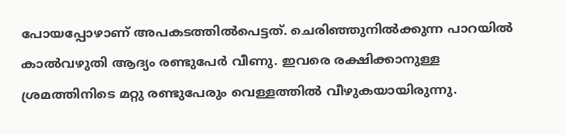പോയപ്പോഴാണ് അപകടത്തില്‍പെട്ടത്. ചെരിഞ്ഞുനില്‍ക്കുന്ന പാറയില്‍ കാല്‍വഴുതി ആദ്യം രണ്ടുപേർ വീണു. ഇവരെ രക്ഷിക്കാനുള്ള ശ്രമത്തിനിടെ മറ്റു രണ്ടുപേരും വെള്ളത്തില്‍ വീഴുകയായിരുന്നു.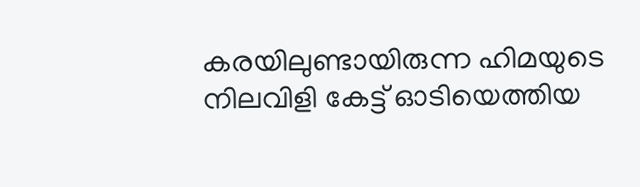കരയിലുണ്ടായിരുന്ന ഹിമയുടെ നിലവിളി കേട്ട് ഓടിയെത്തിയ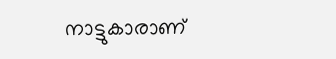നാട്ടുകാരാണ്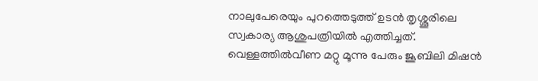നാലുപേരെയും പുറത്തെടുത്ത് ഉടൻ തൃശ്ശൂരിലെ സ്വകാര്യ ആശുപത്രിയില്‍ എത്തിച്ചത്. വെള്ളത്തില്‍വീണ മറ്റു മൂന്നു പേരും ജൂബിലി മിഷൻ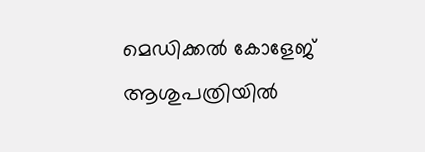മെഡിക്കല്‍ കോളേജ് ആശുപത്രിയില്‍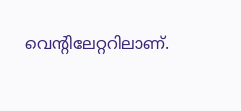വെന്റിലേറ്ററിലാണ്.